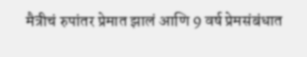मैत्रीचं रुपांतर प्रेमात झालं आणि 9 वर्ष प्रेमसंबंधात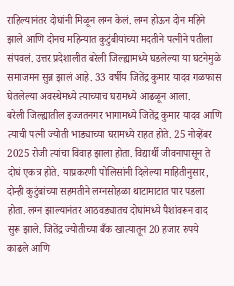राहिल्यानंतर दोघांनी मिळून लग्न केलं. लग्न होऊन दोन महिने झाले आणि दोनच महिन्यात कुटुंबीयांच्या मदतीने पत्नीने पतीला संपवलं. उत्तर प्रदेशालीत बरेली जिल्ह्यामध्ये घडलेल्या या घटनेमुळे समाजमन सुन्न झालं आहे. 33 वर्षीय जितेंद्र कुमार यादव गळफास घेतलेल्या अवस्थेमध्ये त्याच्याच घरामध्ये आढळून आला.
बरेली जिल्ह्यातील इज्जतनगर भागामध्ये जितेंद्र कुमार यादव आणि त्याची पत्नी ज्योती भाड्याच्या घरामध्ये राहत होते. 25 नोव्हेंबर 2025 रोजी त्यांचा विवाह झाला होता. विद्यार्थी जीवनापासून ते दोघं एकत्र होते. याप्रकरणी पोलिसांनी दिलेल्या माहितीनुसार, दोन्ही कुटुंबांच्या सहमतीने लग्नसोहळा थाटामाटात पार पडला होता. लग्न झाल्यानंतर आठवड्यातच दोघांमध्ये पैशांवरून वाद सुरू झाले. जितेंद्र ज्योतीच्या बँक खात्यातून 20 हजार रुपये काढले आणि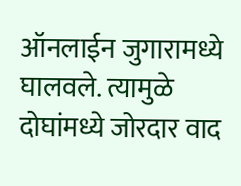ऑनलाईन जुगारामध्ये घालवले. त्यामुळे दोघांमध्ये जोरदार वाद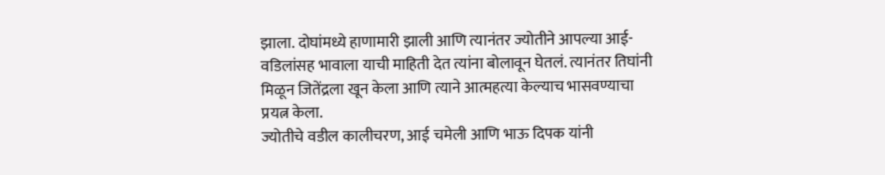झाला. दोघांमध्ये हाणामारी झाली आणि त्यानंतर ज्योतीने आपल्या आई-वडिलांसह भावाला याची माहिती देत त्यांना बोलावून घेतलं. त्यानंतर तिघांनी मिळून जितेंद्रला खून केला आणि त्याने आत्महत्या केल्याच भासवण्याचा प्रयत्न केला.
ज्योतीचे वडील कालीचरण, आई चमेली आणि भाऊ दिपक यांनी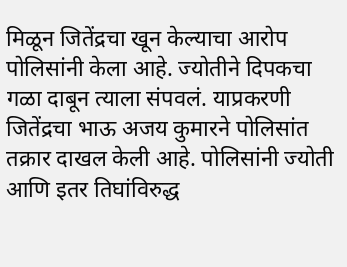मिळून जितेंद्रचा खून केल्याचा आरोप पोलिसांनी केला आहे. ज्योतीने दिपकचा गळा दाबून त्याला संपवलं. याप्रकरणी जितेंद्रचा भाऊ अजय कुमारने पोलिसांत तक्रार दाखल केली आहे. पोलिसांनी ज्योती आणि इतर तिघांविरुद्ध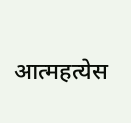आत्महत्येस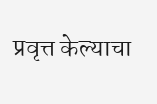प्रवृत्त केल्याचा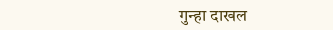गुन्हा दाखल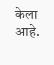केला आहे.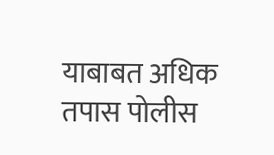याबाबत अधिक तपास पोलीस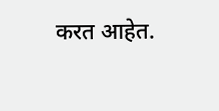करत आहेत.